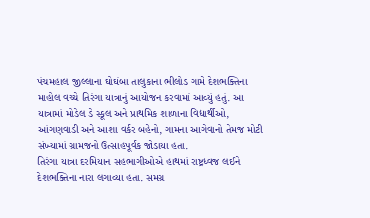પંચમહાલ જીલ્લાના ઘોઘંબા તાલુકાના ભીલોડ ગામે દેશભક્તિના માહોલ વચ્ચે તિરંગા યાત્રાનું આયોજન કરવામાં આવ્યું હતું. આ યાત્રામાં મોડેલ ડે સ્કૂલ અને પ્રાથમિક શાળાના વિદ્યાર્થીઓ, આંગણવાડી અને આશા વર્કર બહેનો, ગામના આગેવાનો તેમજ મોટી સંખ્યામાં ગ્રામજનો ઉત્સાહપૂર્વક જોડાયા હતા.
તિરંગા યાત્રા દરમિયાન સહભાગીઓએ હાથમાં રાષ્ટ્રધ્વજ લઈને દેશભક્તિના નારા લગાવ્યા હતા. સમગ્ર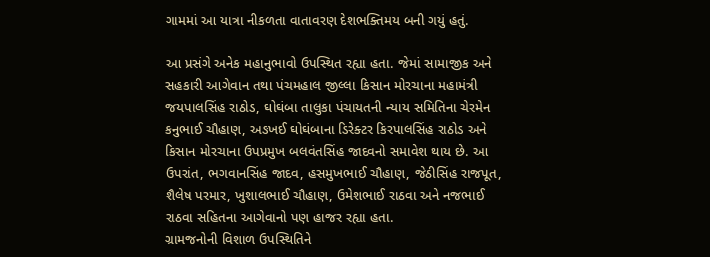ગામમાં આ યાત્રા નીકળતા વાતાવરણ દેશભક્તિમય બની ગયું હતું.

આ પ્રસંગે અનેક મહાનુભાવો ઉપસ્થિત રહ્યા હતા. જેમાં સામાજીક અને સહકારી આગેવાન તથા પંચમહાલ જીલ્લા કિસાન મોરચાના મહામંત્રી જયપાલસિંહ રાઠોડ, ઘોઘંબા તાલુકા પંચાયતની ન્યાય સમિતિના ચેરમેન કનુભાઈ ચૌહાણ, અઙખઈ ઘોઘંબાના ડિરેક્ટર કિરપાલસિંહ રાઠોડ અને કિસાન મોરચાના ઉપપ્રમુખ બલવંતસિંહ જાદવનો સમાવેશ થાય છે. આ ઉપરાંત, ભગવાનસિંહ જાદવ, હસમુખભાઈ ચૌહાણ, જેઠીસિંહ રાજપૂત, શૈલેષ પરમાર, ખુશાલભાઈ ચૌહાણ, ઉમેશભાઈ રાઠવા અને નજભાઈ રાઠવા સહિતના આગેવાનો પણ હાજર રહ્યા હતા.
ગ્રામજનોની વિશાળ ઉપસ્થિતિને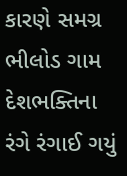કારણે સમગ્ર ભીલોડ ગામ દેશભક્તિના રંગે રંગાઈ ગયું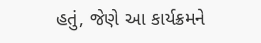હતું, જેણે આ કાર્યક્રમને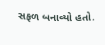સફળ બનાવ્યો હતો.